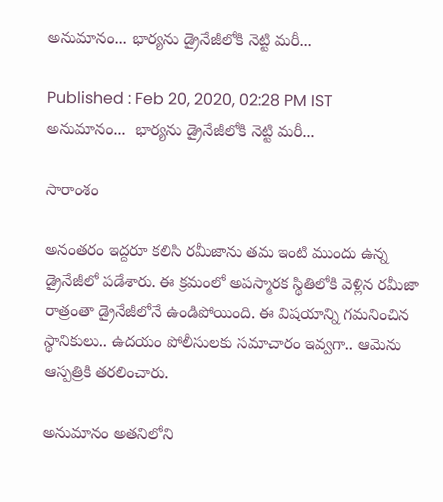అనుమానం... భార్యను డ్రైనేజీలోకి నెట్టి మరీ...

Published : Feb 20, 2020, 02:28 PM IST
అనుమానం...  భార్యను డ్రైనేజీలోకి నెట్టి మరీ...

సారాంశం

అనంతరం ఇద్దరూ కలిసి రమీజాను తమ ఇంటి ముందు ఉన్న డ్రైనేజీలో పడేశారు. ఈ క్రమంలో అపస్మారక స్థితిలోకి వెళ్లిన రమీజా రాత్రంతా డ్రైనేజీలోనే ఉండిపోయింది. ఈ విషయాన్ని గమనించిన స్థానికులు.. ఉదయం పోలీసులకు సమాచారం ఇవ్వగా.. ఆమెను ఆస్పత్రికి తరలించారు.

అనుమానం అతనిలోని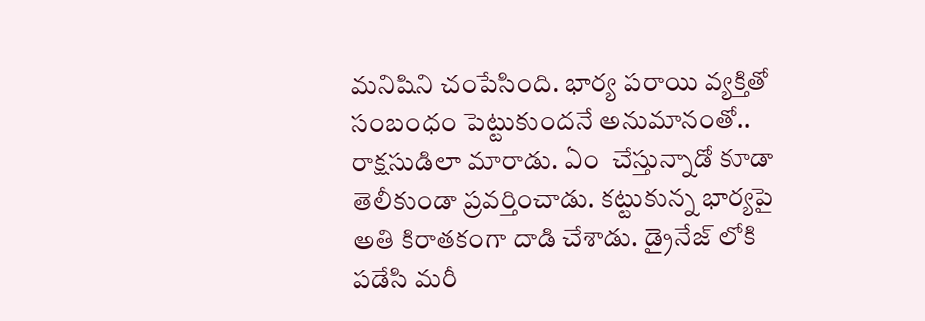మనిషిని చంపేసింది. భార్య పరాయి వ్యక్తితో సంబంధం పెట్టుకుందనే అనుమానంతో.. రాక్షసుడిలా మారాడు. ఏం  చేస్తున్నాడో కూడా తెలీకుండా ప్రవర్తించాడు. కట్టుకున్న భార్యపై అతి కిరాతకంగా దాడి చేశాడు. డ్రైనేజ్ లోకి పడేసి మరీ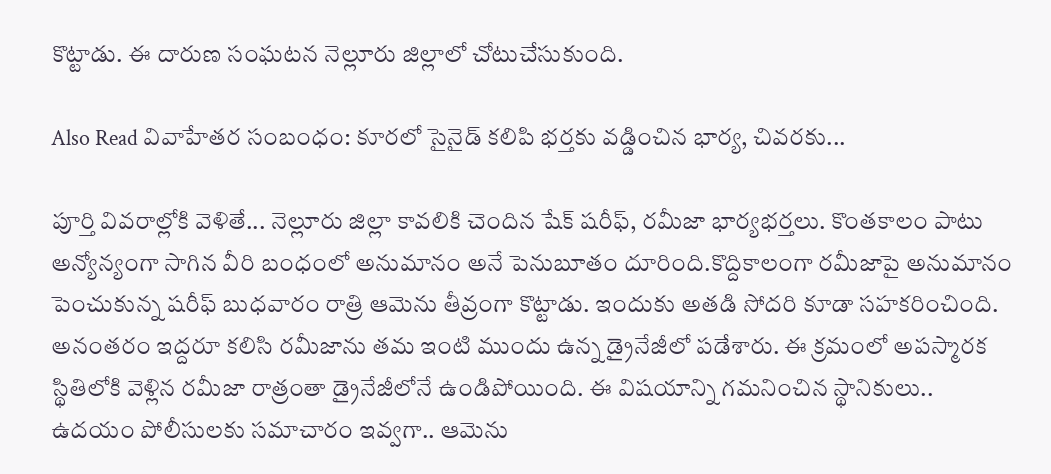కొట్టాడు. ఈ దారుణ సంఘటన నెల్లూరు జిల్లాలో చోటుచేసుకుంది.

Also Read వివాహేతర సంబంధం: కూరలో సైనైడ్ కలిపి భర్తకు వడ్డించిన భార్య, చివరకు...

పూర్తి వివరాల్లోకి వెళితే... నెల్లూరు జిల్లా కావలికి చెందిన షేక్‌ షరీఫ్‌, రమీజా భార్యభర్తలు. కొంతకాలం పాటు అన్యోన్యంగా సాగిన వీరి బంధంలో అనుమానం అనే పెనుబూతం దూరింది.కొద్దికాలంగా రమీజాపై అనుమానం పెంచుకున్న షరీఫ్‌ బుధవారం రాత్రి ఆమెను తీవ్రంగా కొట్టాడు. ఇందుకు అతడి సోదరి కూడా సహకరించింది.
అనంతరం ఇద్దరూ కలిసి రమీజాను తమ ఇంటి ముందు ఉన్న డ్రైనేజీలో పడేశారు. ఈ క్రమంలో అపస్మారక స్థితిలోకి వెళ్లిన రమీజా రాత్రంతా డ్రైనేజీలోనే ఉండిపోయింది. ఈ విషయాన్ని గమనించిన స్థానికులు.. ఉదయం పోలీసులకు సమాచారం ఇవ్వగా.. ఆమెను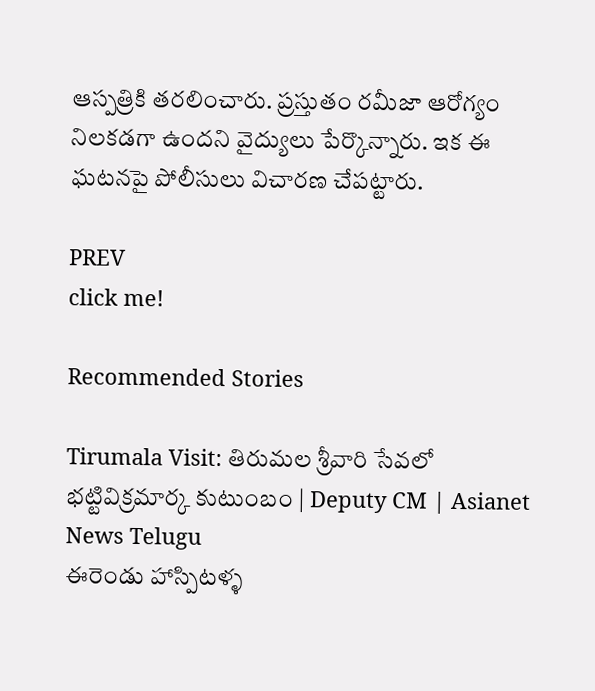ఆస్పత్రికి తరలించారు. ప్రస్తుతం రమీజా ఆరోగ్యం నిలకడగా ఉందని వైద్యులు పేర్కొన్నారు. ఇక ఈ ఘటనపై పోలీసులు విచారణ చేపట్టారు.

PREV
click me!

Recommended Stories

Tirumala Visit: తిరుమల శ్రీవారి సేవలో భట్టివిక్రమార్క కుటుంబం | Deputy CM | Asianet News Telugu
ఈరెండు హాస్పిటళ్ళ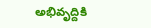అభివృద్దికి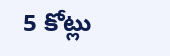5 కోట్లు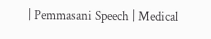| Pemmasani Speech | Medical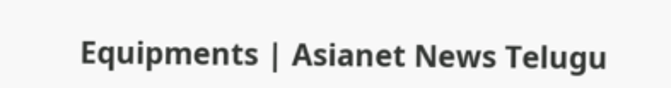Equipments | Asianet News Telugu